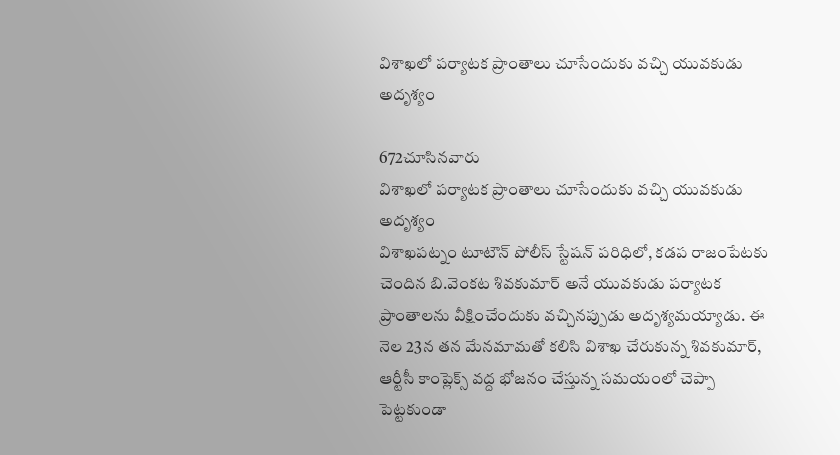విశాఖలో పర్యాటక ప్రాంతాలు చూసేందుకు వచ్చి యువకుడు అదృశ్యం

672చూసినవారు
విశాఖలో పర్యాటక ప్రాంతాలు చూసేందుకు వచ్చి యువకుడు అదృశ్యం
విశాఖపట్నం టూటౌన్ పోలీస్ స్టేషన్ పరిధిలో, కడప రాజంపేటకు చెందిన బి.వెంకట శివకుమార్ అనే యువకుడు పర్యాటక ప్రాంతాలను వీక్షించేందుకు వచ్చినప్పుడు అదృశ్యమయ్యాడు. ఈ నెల 23న తన మేనమామతో కలిసి విశాఖ చేరుకున్న శివకుమార్, ఆర్టీసీ కాంప్లెక్స్ వద్ద భోజనం చేస్తున్న సమయంలో చెప్పా పెట్టకుండా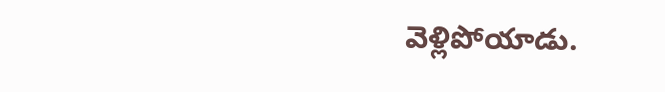వెళ్లిపోయాడు.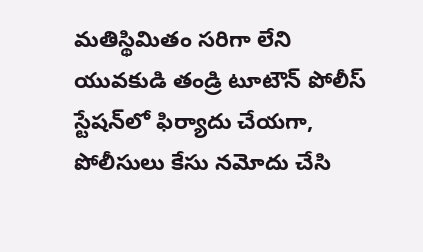మతిస్థిమితం సరిగా లేని యువకుడి తండ్రి టూటౌన్ పోలీస్ స్టేషన్‌లో ఫిర్యాదు చేయగా, పోలీసులు కేసు నమోదు చేసి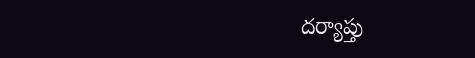దర్యాప్తు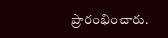ప్రారంభించారు.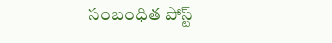సంబంధిత పోస్ట్